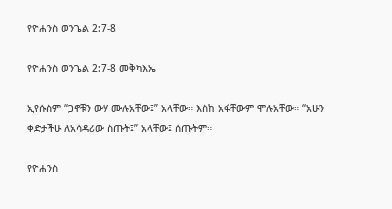የዮሐንስ ወንጌል 2:7-8

የዮሐንስ ወንጌል 2:7-8 መቅካእኤ

ኢየሱስም “ጋኖቹን ውሃ ሙሉአቸው፤” አላቸው። እስከ አፋቸውም ሞሉአቸው። “አሁን ቀድታችሁ ለአሳዳሪው ስጡት፤” አላቸው፤ ሰጡትም።

የዮሐንስ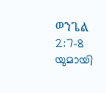ወንጌል 2:7-8 യുമായി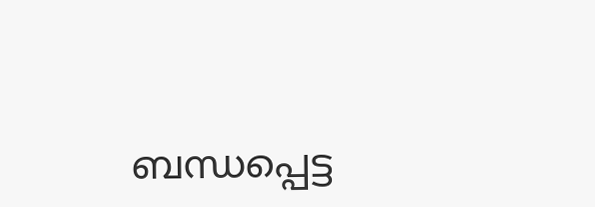ബന്ധപ്പെട്ട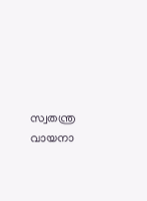സ്വതന്ത്ര വായനാ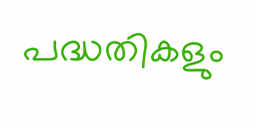പദ്ധതികളും